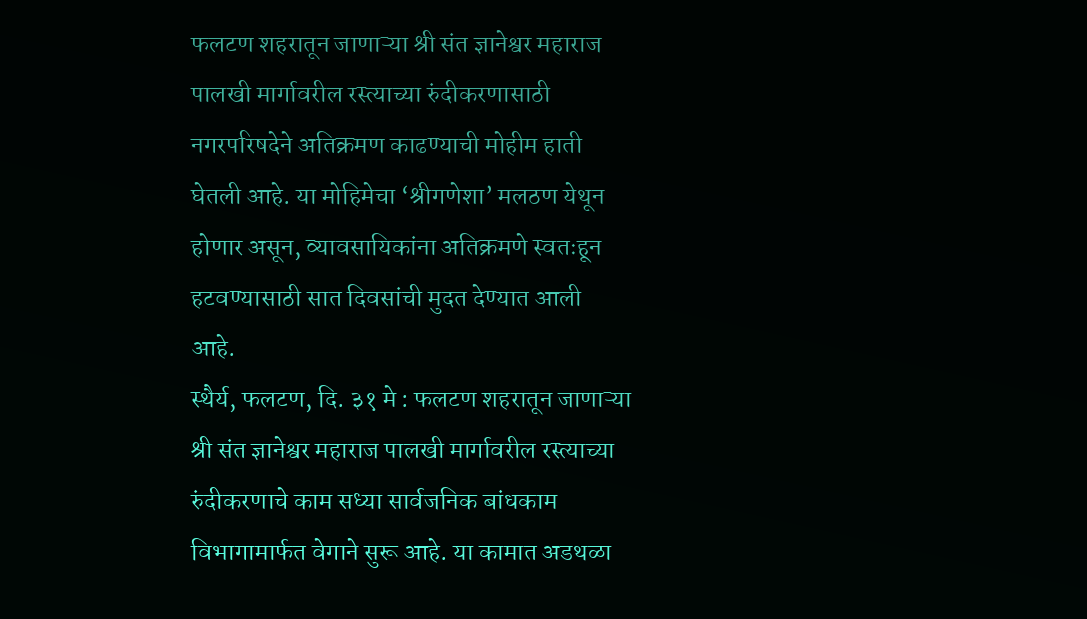फलटण शहरातून जाणाऱ्या श्री संत ज्ञानेश्वर महाराज पालखी मार्गावरील रस्त्याच्या रुंदीकरणासाठी नगरपरिषदेने अतिक्रमण काढण्याची मोहीम हाती घेतली आहे. या मोहिमेचा ‘श्रीगणेशा’ मलठण येथून होणार असून, व्यावसायिकांना अतिक्रमणे स्वतःहून हटवण्यासाठी सात दिवसांची मुदत देण्यात आली आहे.
स्थैर्य, फलटण, दि. ३१ मे : फलटण शहरातून जाणाऱ्या श्री संत ज्ञानेश्वर महाराज पालखी मार्गावरील रस्त्याच्या रुंदीकरणाचे काम सध्या सार्वजनिक बांधकाम विभागामार्फत वेगाने सुरू आहे. या कामात अडथळा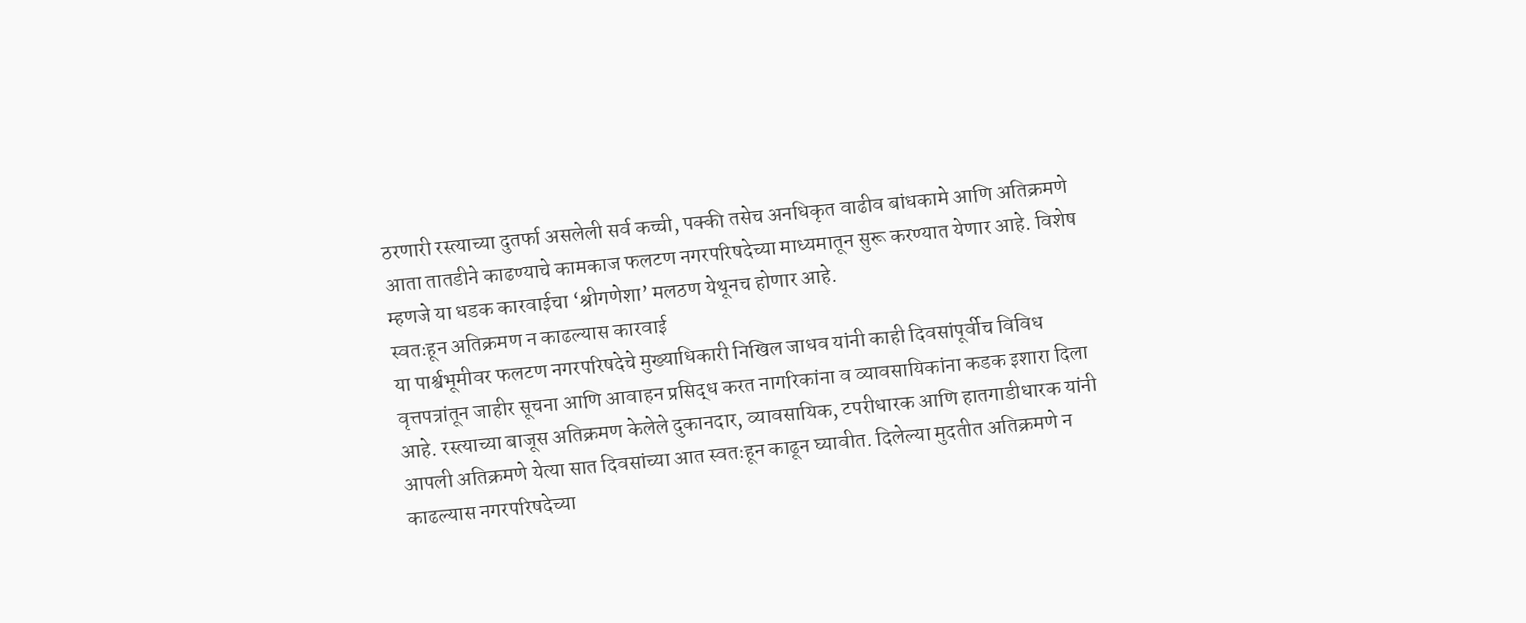ठरणारी रस्त्याच्या दुतर्फा असलेली सर्व कच्ची, पक्की तसेच अनधिकृत वाढीव बांधकामे आणि अतिक्रमणे आता तातडीने काढण्याचे कामकाज फलटण नगरपरिषदेच्या माध्यमातून सुरू करण्यात येणार आहे. विशेष म्हणजे या धडक कारवाईचा ‘श्रीगणेशा’ मलठण येथूनच होणार आहे.
स्वतःहून अतिक्रमण न काढल्यास कारवाई
या पार्श्वभूमीवर फलटण नगरपरिषदेचे मुख्याधिकारी निखिल जाधव यांनी काही दिवसांपूर्वीच विविध वृत्तपत्रांतून जाहीर सूचना आणि आवाहन प्रसिद्ध करत नागरिकांना व व्यावसायिकांना कडक इशारा दिला आहे. रस्त्याच्या बाजूस अतिक्रमण केलेले दुकानदार, व्यावसायिक, टपरीधारक आणि हातगाडीधारक यांनी आपली अतिक्रमणे येत्या सात दिवसांच्या आत स्वतःहून काढून घ्यावीत. दिलेल्या मुदतीत अतिक्रमणे न काढल्यास नगरपरिषदेच्या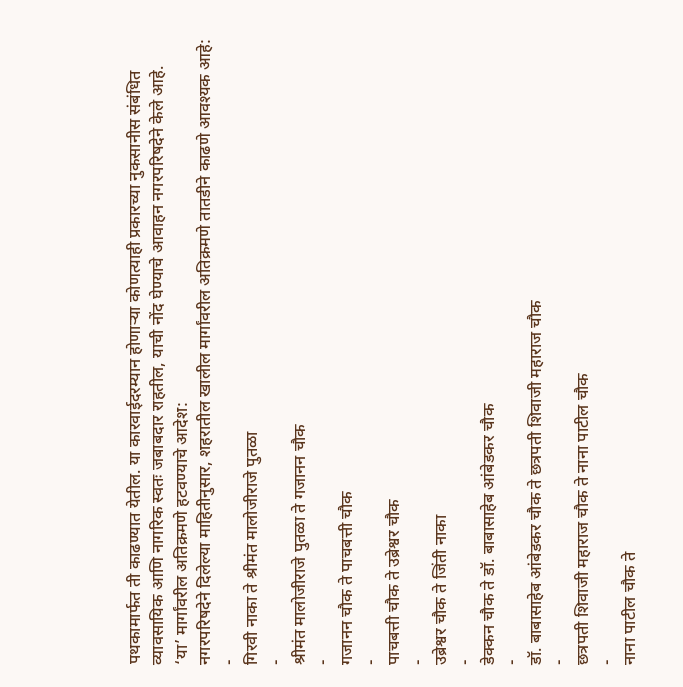पथकामार्फत ती काढण्यात येतील. या कारवाईदरम्यान होणाऱ्या कोणत्याही प्रकारच्या नुकसानीस संबंधित व्यावसायिक आणि नागरिक स्वतः जबाबदार राहतील, याची नोंद घेण्याचे आवाहन नगरपरिषदेने केले आहे.
‘या’ मार्गांवरील अतिक्रमणे हटवण्याचे आदेश:
नगरपरिषदेने दिलेल्या माहितीनुसार, शहरातील खालील मार्गांवरील अतिक्रमणे तातडीने काढणे आवश्यक आहे:
-
गिरवी नाका ते श्रीमंत मालोजीराजे पुतळा
-
श्रीमंत मालोजीराजे पुतळा ते गजानन चौक
-
गजानन चौक ते पाचबत्ती चौक
-
पाचबत्ती चौक ते उब्रेश्वर चौक
-
उब्रेश्वर चौक ते जिंती नाका
-
डेक्कन चौक ते डॉ. बाबासाहेब आंबेडकर चौक
-
डॉ. बाबासाहेब आंबेडकर चौक ते छत्रपती शिवाजी महाराज चौक
-
छत्रपती शिवाजी महाराज चौक ते नाना पाटील चौक
-
नाना पाटील चौक ते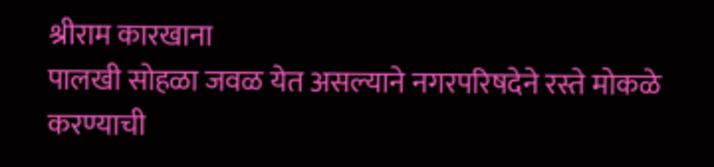श्रीराम कारखाना
पालखी सोहळा जवळ येत असल्याने नगरपरिषदेने रस्ते मोकळे करण्याची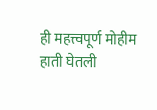ही महत्त्वपूर्ण मोहीम हाती घेतली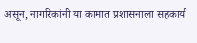असून, नागरिकांनी या कामात प्रशासनाला सहकार्य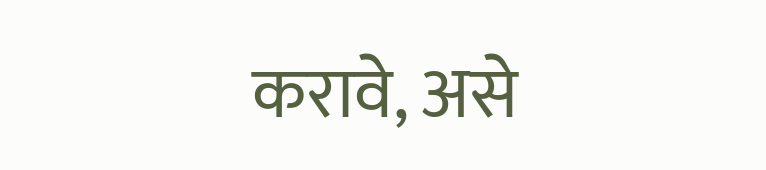करावे, असे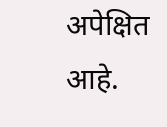अपेक्षित आहे.